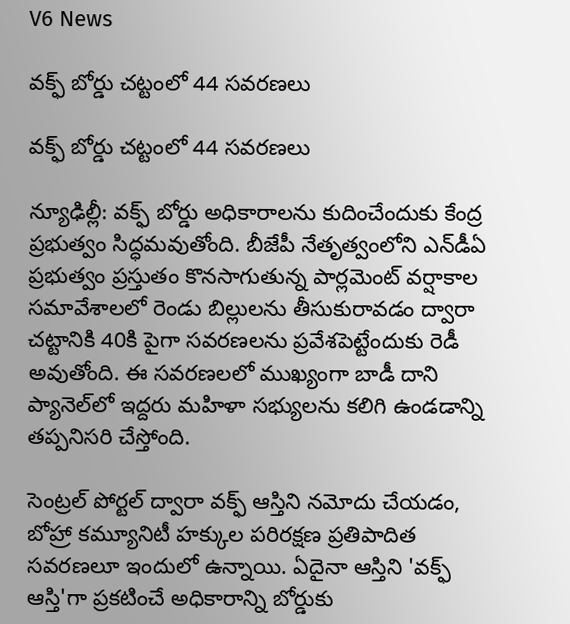V6 News

వక్ఫ్ బోర్డు చట్టంలో 44 సవరణలు

వక్ఫ్ బోర్డు చట్టంలో 44 సవరణలు

న్యూఢిల్లీ: వక్ఫ్ బోర్డు అధికారాలను కుదించేందుకు కేంద్ర ప్రభుత్వం సిద్ధమవుతోంది. బీజేపీ నేతృత్వంలోని ఎన్‌‌‌‌‌‌‌‌డీఏ ప్రభుత్వం ప్రస్తుతం కొనసాగుతున్న పార్లమెంట్ వర్షాకాల సమావేశాలలో రెండు బిల్లులను తీసుకురావడం ద్వారా చట్టానికి 40కి పైగా సవరణలను ప్రవేశపెట్టేందుకు రెడీ అవుతోంది. ఈ సవరణలలో ముఖ్యంగా బాడీ దాని ప్యానెల్‌‌‌‌‌‌‌‌లో ఇద్దరు మహిళా సభ్యులను కలిగి ఉండడాన్ని తప్పనిసరి చేస్తోంది.

సెంట్రల్ పోర్టల్ ద్వారా వక్ఫ్ ఆస్తిని నమోదు చేయడం, బోహ్రా కమ్యూనిటీ హక్కుల పరిరక్షణ ప్రతిపాదిత సవరణలూ ఇందులో ఉన్నాయి. ఏదైనా ఆస్తిని 'వక్ఫ్ ఆస్తి'గా ప్రకటించే అధికారాన్ని బోర్డుకు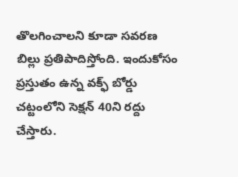తొలగించాలని కూడా సవరణ బిల్లు ప్రతిపాదిస్తోంది. ఇందుకోసం ప్రస్తుతం ఉన్న వక్ఫ్ బోర్డు చట్టంలోని సెక్షన్ 40ని రద్దు చేస్తారు.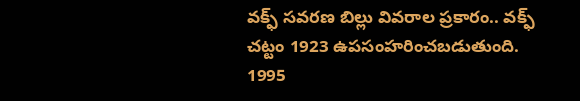వక్ఫ్ సవరణ బిల్లు వివరాల ప్రకారం.. వక్ఫ్ చట్టం 1923 ఉపసంహరించబడుతుంది. 1995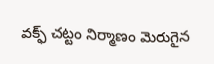వక్ఫ్ చట్టం నిర్మాణం మెరుగైన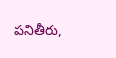పనితీరు,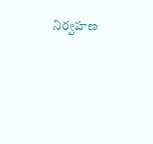నిర్వహణ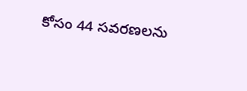కోసం 44 సవరణలను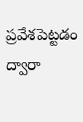ప్రవేశపెట్టడం ద్వారా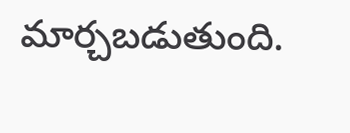మార్చబడుతుంది.